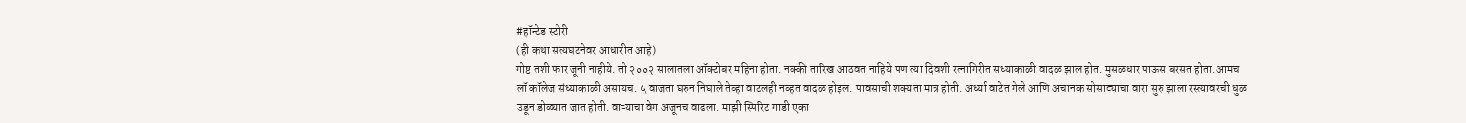#हॉन्टेड स्टोरी
(ही कथा सत्यघटनेवर आधारीत आहे)
गोष्ट तशी फार जूनी नाहीये. तो २००२ सालातला ऑक्टोबर महिना होता. नक्की तारिख आठवत नाहिये पण त्या दिवशी रत्नागिरीत सध्याकाळी वादळ झाल होत. मुसळधार पाऊस बरसत होता.आमच लॉ कॉलेज संध्याकाळी असायच. ५ वाजता घरुन निघाले तेव्हा वाटलही नव्हत वादळ होइल. पावसाची शक्यता मात्र होती. अर्ध्या वाटेत गेले आणि अचानक सोसाट्याचा वारा सुरु झाला रस्त्यावरची धुळ उडून डोळ्यात जात होती. वाऱ्याचा वेग अजूनच वाढला. माझी स्पिरिट गाडी एका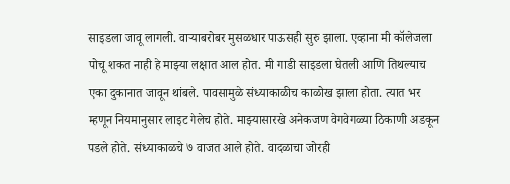साइडला जावू लागली. वाऱ्याबरोबर मुसळधार पाऊसही सुरु झाला. एव्हाना मी कॉलेजला पोचू शकत नाही हे माझ्या लक्षात आल होत. मी गाडी साइडला घेतली आणि तिथल्याच एका दुकानात जावून थांबले. पावसामुळे संध्याकाळीच काळोख झाला होता. त्यात भर म्हणून नियमानुसार लाइट गेलेच होते. माझ्यासारखे अनेकजण वेगवेगळ्या ठिकाणी अडकून पडले होते. संध्याकाळचे ७ वाजत आले होते. वादळाचा जोरही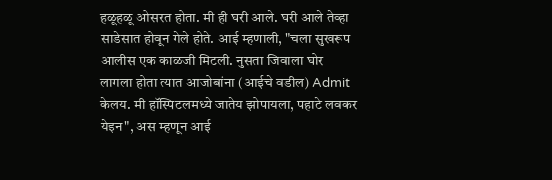हळूहळू ओसरत होता. मी ही घरी आले. घरी आले तेव्हा साडेसात होवून गेले होते. आई म्हणाली, "चला सुखरूप आलीस एक काळजी मिटली. नुसता जिवाला घोर लागला होता त्यात आजोबांना (आईचे वडील) Admit केलय. मी हॉस्पिटलमध्ये जातेय झोपायला, पहाटे लवकर येइन", अस म्हणून आई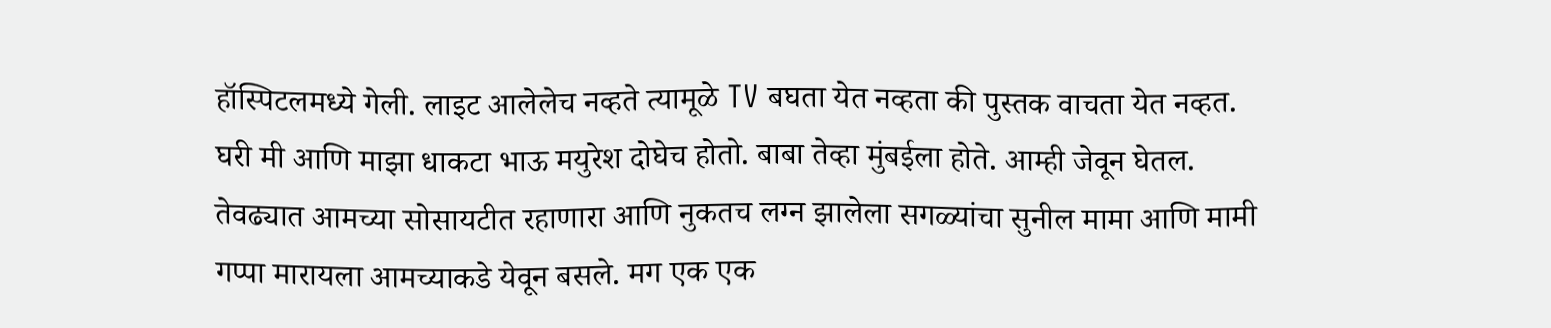हॉस्पिटलमध्ये गेली. लाइट आलेलेच नव्हते त्यामूळे TV बघता येत नव्हता की पुस्तक वाचता येत नव्हत. घरी मी आणि माझा धाकटा भाऊ मयुरेश दोघेच होतो. बाबा तेव्हा मुंबईला होते. आम्ही जेवून घेतल. तेवढ्यात आमच्या सोसायटीत रहाणारा आणि नुकतच लग्न झालेला सगळ्यांचा सुनील मामा आणि मामी गप्पा मारायला आमच्याकडे येवून बसले. मग एक एक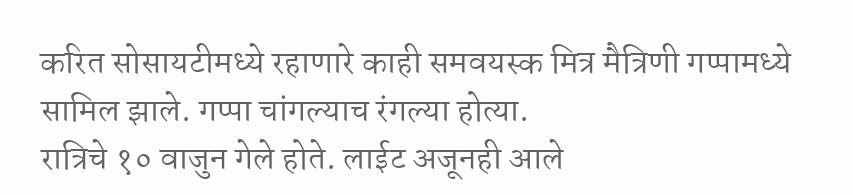करित सोसायटीमध्ये रहाणारे काही समवयस्क मित्र मैत्रिणी गप्पामध्ये सामिल झाले. गप्पा चांगल्याच रंगल्या होत्या.
रात्रिचे १० वाजुन गेले होते. लाईट अजूनही आले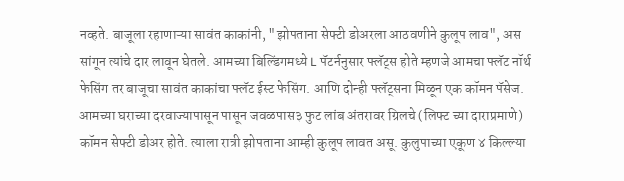नव्हते. बाजूला रहाणाऱ्या सावंत काकांनी, "झोपताना सेफ्टी डोअरला आठवणीने कुलूप लाव", अस सांगून त्यांचे दार लावून घेतले. आमच्या बिल्डिंगमध्ये L पॅटर्ननुसार फ्लॅट्स होते म्हणजे आमचा फ्लॅट नॉर्थ फेसिंग तर बाजूचा सावंत काकांचा फ्लॅट ईस्ट फेसिंग. आणि दोन्ही फ्लॅट्सना मिळून एक कॉमन पॅसेज. आमच्या घराच्या दरवाज्यापासून पासून जवळपास३ फुट लांब अंतरावर ग्रिलचे (लिफ्ट च्या दाराप्रमाणे) कॉमन सेफ्टी डोअर होते. त्याला रात्री झोपताना आम्ही कुलूप लावत असू. कुलुपाच्या एकूण ४ किल्ल्या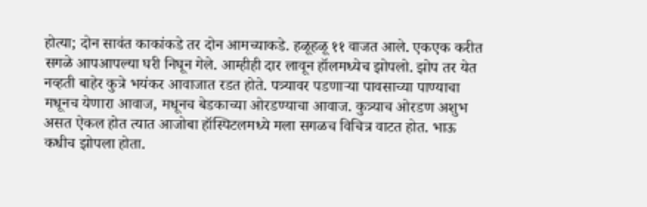होत्या; दोन सावंत काकांकडे तर दोन आमच्याकडे. हळूहळू ११ वाजत आले. एकएक करीत सगळे आपआपल्या घरी निघून गेले. आम्हीही दार लावून हॉलमध्येच झोपलो. झोप तर येत नव्हती बाहेर कुत्रे भयंकर आवाजात रडत होते. पत्र्यावर पडणाऱ्या पावसाच्या पाण्याचा मधूनच येणारा आवाज, मधूनच बेडकाच्या ओरडण्याचा आवाज. कुत्र्याच ओरडण अशुभ असत ऐकल होत त्यात आजोबा हॉस्पिटलमध्ये मला सगळच विचित्र वाटत होत. भाऊ कधीच झोपला होता.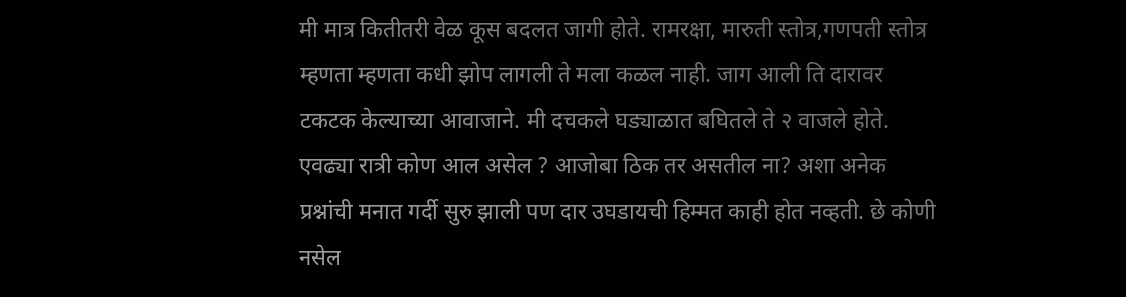मी मात्र कितीतरी वेळ कूस बदलत जागी होते. रामरक्षा, मारुती स्तोत्र,गणपती स्तोत्र म्हणता म्हणता कधी झोप लागली ते मला कळल नाही. जाग आली ति दारावर टकटक केल्याच्या आवाजाने. मी दचकले घड्याळात बघितले ते २ वाजले होते. एवढ्या रात्री कोण आल असेल ? आजोबा ठिक तर असतील ना? अशा अनेक प्रश्नांची मनात गर्दी सुरु झाली पण दार उघडायची हिम्मत काही होत नव्हती. छे कोणी नसेल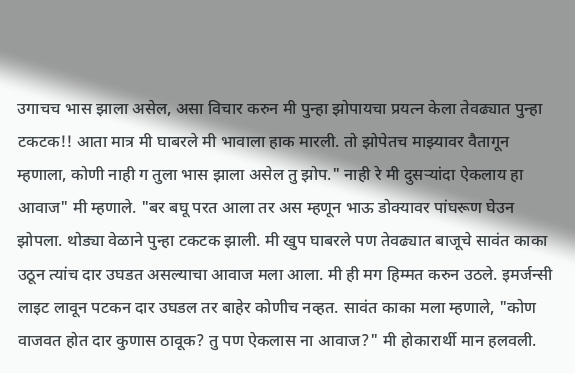उगाचच भास झाला असेल, असा विचार करुन मी पुन्हा झोपायचा प्रयत्न केला तेवढ्यात पुन्हा टकटक!! आता मात्र मी घाबरले मी भावाला हाक मारली. तो झोपेतच माझ्यावर वैतागून म्हणाला, कोणी नाही ग तुला भास झाला असेल तु झोप." नाही रे मी दुसऱ्यांदा ऐकलाय हा आवाज" मी म्हणाले. "बर बघू परत आला तर अस म्हणून भाऊ डोक्यावर पांघरूण घेउन झोपला. थोड्या वेळाने पुन्हा टकटक झाली. मी खुप घाबरले पण तेवढ्यात बाजूचे सावंत काका उठून त्यांच दार उघडत असल्याचा आवाज मला आला. मी ही मग हिम्मत करुन उठले. इमर्जन्सी लाइट लावून पटकन दार उघडल तर बाहेर कोणीच नव्हत. सावंत काका मला म्हणाले, "कोण वाजवत होत दार कुणास ठावूक? तु पण ऐकलास ना आवाज?" मी होकारार्थी मान हलवली.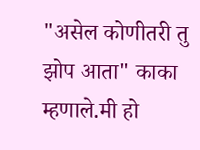"असेल कोणीतरी तु झोप आता" काका म्हणाले.मी हो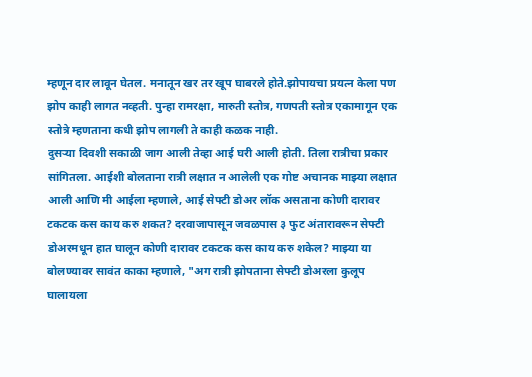म्हणून दार लावून घेतल. मनातून खर तर खूप घाबरले होते.झोपायचा प्रयत्न केला पण झोप काही लागत नव्हती. पुन्हा रामरक्षा, मारुती स्तोत्र, गणपती स्तोत्र एकामागून एक स्तोत्रे म्हणताना कधी झोप लागली ते काही कळक नाही.
दुसऱ्या दिवशी सकाळी जाग आली तेव्हा आई घरी आली होती. तिला रात्रीचा प्रकार सांगितला. आईशी बोलताना रात्री लक्षात न आलेली एक गोष्ट अचानक माझ्या लक्षात आली आणि मी आईला म्हणाले, आई सेफ्टी डोअर लॉक असताना कोणी दारावर टकटक कस काय करु शकत? दरवाजापासून जवळपास ३ फुट अंतारावरून सेफ्टी डोअरमधून हात घालून कोणी दारावर टकटक कस काय करु शकेल? माझ्या या बोलण्यावर सावंत काका म्हणाले, "अग रात्री झोपताना सेफ्टी डोअरला कुलूप घालायला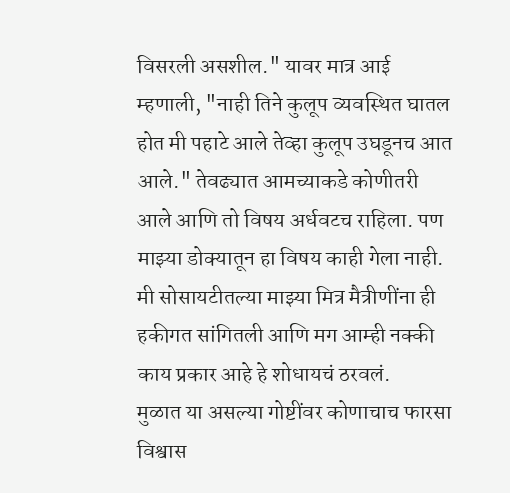विसरली असशील." यावर मात्र आई म्हणाली, "नाही तिने कुलूप व्यवस्थित घातल होत मी पहाटे आले तेव्हा कुलूप उघडूनच आत आले." तेवढ्यात आमच्याकडे कोणीतरी आले आणि तो विषय अर्धवटच राहिला. पण माझ्या डोक्यातून हा विषय काही गेला नाही. मी सोसायटीतल्या माझ्या मित्र मैत्रीणींना ही हकीगत सांगितली आणि मग आम्ही नक्की काय प्रकार आहे हे शोधायचं ठरवलं.
मुळात या असल्या गोष्टींवर कोणाचाच फारसा विश्वास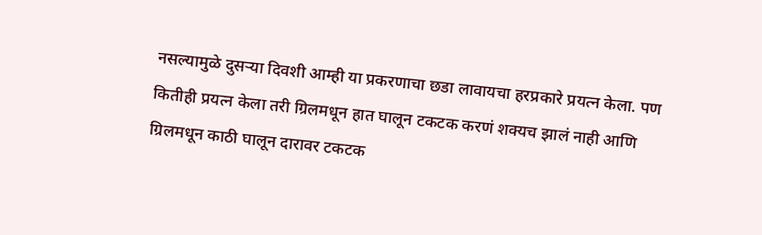नसल्यामुळे दुसऱ्या दिवशी आम्ही या प्रकरणाचा छडा लावायचा हरप्रकारे प्रयत्न केला. पण कितीही प्रयत्न केला तरी ग्रिलमधून हात घालून टकटक करणं शक्यच झालं नाही आणि ग्रिलमधून काठी घालून दारावर टकटक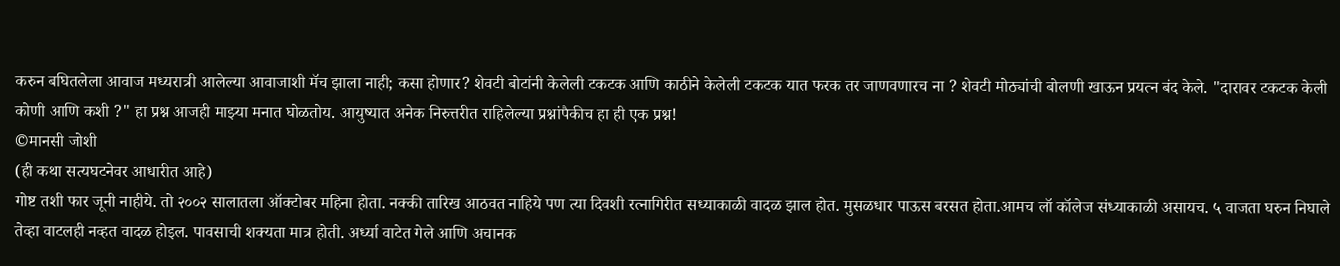करुन बघितलेला आवाज मध्यरात्री आलेल्या आवाजाशी मॅच झाला नाही; कसा होणार? शेवटी बोटांनी केलेली टकटक आणि काठीने केलेली टकटक यात फरक तर जाणवणारच ना ? शेवटी मोठ्यांची बोलणी खाऊन प्रयत्न बंद केले. "दारावर टकटक केली कोणी आणि कशी ?" हा प्रश्न आजही माझ्या मनात घोळतोय. आयुष्यात अनेक निरुत्तरीत राहिलेल्या प्रश्नांपैकीच हा ही एक प्रश्न!
©मानसी जोशी
(ही कथा सत्यघटनेवर आधारीत आहे)
गोष्ट तशी फार जूनी नाहीये. तो २००२ सालातला ऑक्टोबर महिना होता. नक्की तारिख आठवत नाहिये पण त्या दिवशी रत्नागिरीत सध्याकाळी वादळ झाल होत. मुसळधार पाऊस बरसत होता.आमच लॉ कॉलेज संध्याकाळी असायच. ५ वाजता घरुन निघाले तेव्हा वाटलही नव्हत वादळ होइल. पावसाची शक्यता मात्र होती. अर्ध्या वाटेत गेले आणि अचानक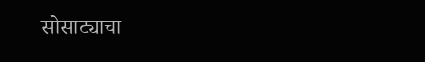सोसाट्याचा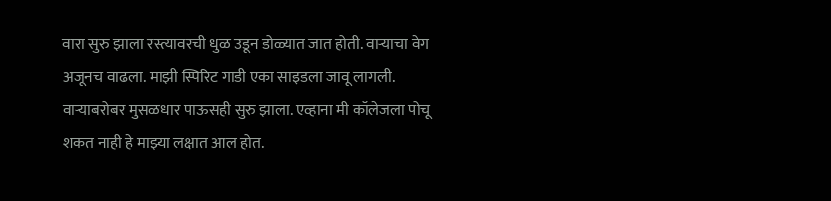वारा सुरु झाला रस्त्यावरची धुळ उडून डोळ्यात जात होती. वाऱ्याचा वेग अजूनच वाढला. माझी स्पिरिट गाडी एका साइडला जावू लागली. वाऱ्याबरोबर मुसळधार पाऊसही सुरु झाला. एव्हाना मी कॉलेजला पोचू शकत नाही हे माझ्या लक्षात आल होत.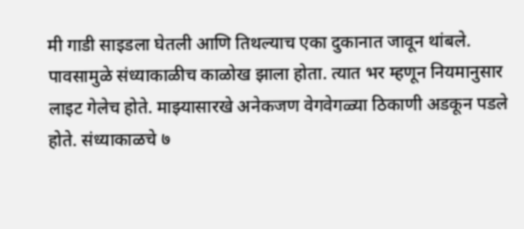मी गाडी साइडला घेतली आणि तिथल्याच एका दुकानात जावून थांबले. पावसामुळे संध्याकाळीच काळोख झाला होता. त्यात भर म्हणून नियमानुसार लाइट गेलेच होते. माझ्यासारखे अनेकजण वेगवेगळ्या ठिकाणी अडकून पडले होते. संध्याकाळचे ७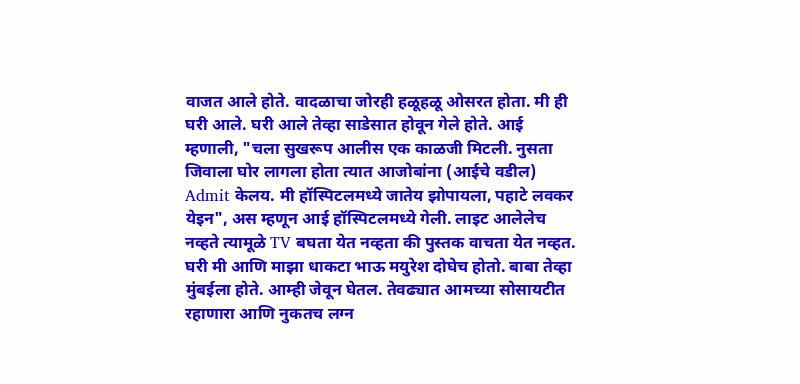वाजत आले होते. वादळाचा जोरही हळूहळू ओसरत होता. मी ही घरी आले. घरी आले तेव्हा साडेसात होवून गेले होते. आई म्हणाली, "चला सुखरूप आलीस एक काळजी मिटली. नुसता जिवाला घोर लागला होता त्यात आजोबांना (आईचे वडील) Admit केलय. मी हॉस्पिटलमध्ये जातेय झोपायला, पहाटे लवकर येइन", अस म्हणून आई हॉस्पिटलमध्ये गेली. लाइट आलेलेच नव्हते त्यामूळे TV बघता येत नव्हता की पुस्तक वाचता येत नव्हत. घरी मी आणि माझा धाकटा भाऊ मयुरेश दोघेच होतो. बाबा तेव्हा मुंबईला होते. आम्ही जेवून घेतल. तेवढ्यात आमच्या सोसायटीत रहाणारा आणि नुकतच लग्न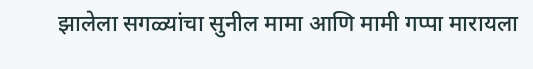झालेला सगळ्यांचा सुनील मामा आणि मामी गप्पा मारायला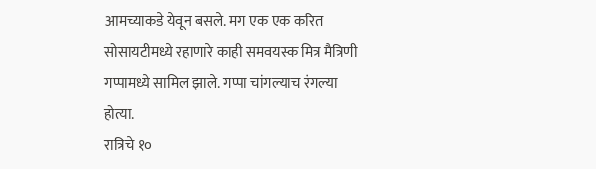आमच्याकडे येवून बसले. मग एक एक करित सोसायटीमध्ये रहाणारे काही समवयस्क मित्र मैत्रिणी गप्पामध्ये सामिल झाले. गप्पा चांगल्याच रंगल्या होत्या.
रात्रिचे १०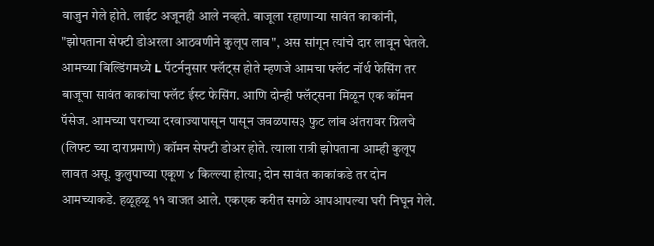वाजुन गेले होते. लाईट अजूनही आले नव्हते. बाजूला रहाणाऱ्या सावंत काकांनी, "झोपताना सेफ्टी डोअरला आठवणीने कुलूप लाव", अस सांगून त्यांचे दार लावून घेतले. आमच्या बिल्डिंगमध्ये L पॅटर्ननुसार फ्लॅट्स होते म्हणजे आमचा फ्लॅट नॉर्थ फेसिंग तर बाजूचा सावंत काकांचा फ्लॅट ईस्ट फेसिंग. आणि दोन्ही फ्लॅट्सना मिळून एक कॉमन पॅसेज. आमच्या घराच्या दरवाज्यापासून पासून जवळपास३ फुट लांब अंतरावर ग्रिलचे (लिफ्ट च्या दाराप्रमाणे) कॉमन सेफ्टी डोअर होते. त्याला रात्री झोपताना आम्ही कुलूप लावत असू. कुलुपाच्या एकूण ४ किल्ल्या होत्या; दोन सावंत काकांकडे तर दोन आमच्याकडे. हळूहळू ११ वाजत आले. एकएक करीत सगळे आपआपल्या घरी निघून गेले.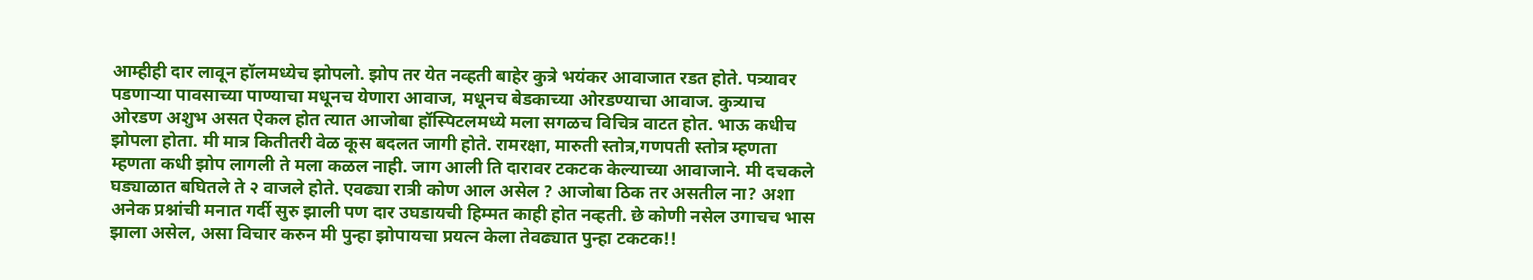आम्हीही दार लावून हॉलमध्येच झोपलो. झोप तर येत नव्हती बाहेर कुत्रे भयंकर आवाजात रडत होते. पत्र्यावर पडणाऱ्या पावसाच्या पाण्याचा मधूनच येणारा आवाज, मधूनच बेडकाच्या ओरडण्याचा आवाज. कुत्र्याच ओरडण अशुभ असत ऐकल होत त्यात आजोबा हॉस्पिटलमध्ये मला सगळच विचित्र वाटत होत. भाऊ कधीच झोपला होता. मी मात्र कितीतरी वेळ कूस बदलत जागी होते. रामरक्षा, मारुती स्तोत्र,गणपती स्तोत्र म्हणता म्हणता कधी झोप लागली ते मला कळल नाही. जाग आली ति दारावर टकटक केल्याच्या आवाजाने. मी दचकले घड्याळात बघितले ते २ वाजले होते. एवढ्या रात्री कोण आल असेल ? आजोबा ठिक तर असतील ना? अशा अनेक प्रश्नांची मनात गर्दी सुरु झाली पण दार उघडायची हिम्मत काही होत नव्हती. छे कोणी नसेल उगाचच भास झाला असेल, असा विचार करुन मी पुन्हा झोपायचा प्रयत्न केला तेवढ्यात पुन्हा टकटक!!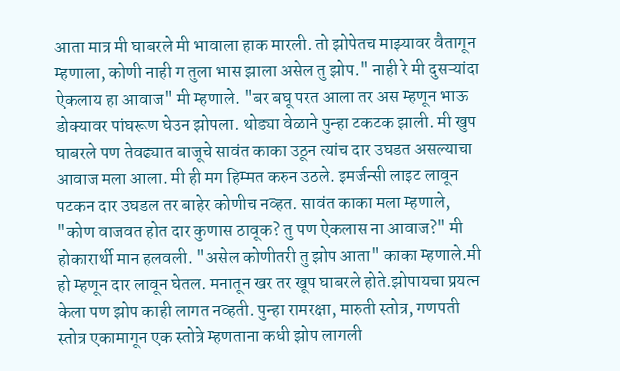आता मात्र मी घाबरले मी भावाला हाक मारली. तो झोपेतच माझ्यावर वैतागून म्हणाला, कोणी नाही ग तुला भास झाला असेल तु झोप." नाही रे मी दुसऱ्यांदा ऐकलाय हा आवाज" मी म्हणाले. "बर बघू परत आला तर अस म्हणून भाऊ डोक्यावर पांघरूण घेउन झोपला. थोड्या वेळाने पुन्हा टकटक झाली. मी खुप घाबरले पण तेवढ्यात बाजूचे सावंत काका उठून त्यांच दार उघडत असल्याचा आवाज मला आला. मी ही मग हिम्मत करुन उठले. इमर्जन्सी लाइट लावून पटकन दार उघडल तर बाहेर कोणीच नव्हत. सावंत काका मला म्हणाले, "कोण वाजवत होत दार कुणास ठावूक? तु पण ऐकलास ना आवाज?" मी होकारार्थी मान हलवली. "असेल कोणीतरी तु झोप आता" काका म्हणाले.मी हो म्हणून दार लावून घेतल. मनातून खर तर खूप घाबरले होते.झोपायचा प्रयत्न केला पण झोप काही लागत नव्हती. पुन्हा रामरक्षा, मारुती स्तोत्र, गणपती स्तोत्र एकामागून एक स्तोत्रे म्हणताना कधी झोप लागली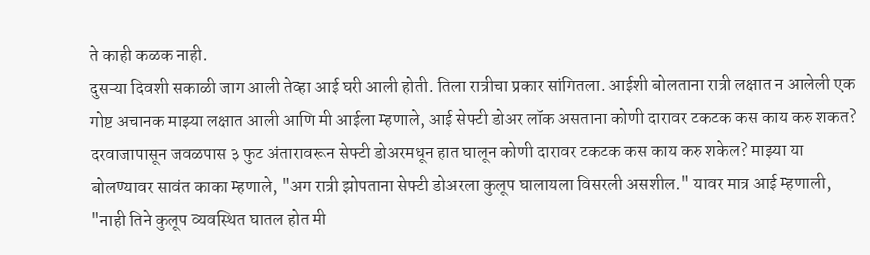ते काही कळक नाही.
दुसऱ्या दिवशी सकाळी जाग आली तेव्हा आई घरी आली होती. तिला रात्रीचा प्रकार सांगितला. आईशी बोलताना रात्री लक्षात न आलेली एक गोष्ट अचानक माझ्या लक्षात आली आणि मी आईला म्हणाले, आई सेफ्टी डोअर लॉक असताना कोणी दारावर टकटक कस काय करु शकत? दरवाजापासून जवळपास ३ फुट अंतारावरून सेफ्टी डोअरमधून हात घालून कोणी दारावर टकटक कस काय करु शकेल? माझ्या या बोलण्यावर सावंत काका म्हणाले, "अग रात्री झोपताना सेफ्टी डोअरला कुलूप घालायला विसरली असशील." यावर मात्र आई म्हणाली, "नाही तिने कुलूप व्यवस्थित घातल होत मी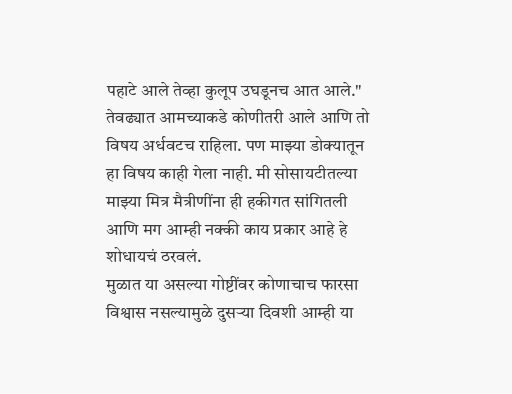पहाटे आले तेव्हा कुलूप उघडूनच आत आले." तेवढ्यात आमच्याकडे कोणीतरी आले आणि तो विषय अर्धवटच राहिला. पण माझ्या डोक्यातून हा विषय काही गेला नाही. मी सोसायटीतल्या माझ्या मित्र मैत्रीणींना ही हकीगत सांगितली आणि मग आम्ही नक्की काय प्रकार आहे हे शोधायचं ठरवलं.
मुळात या असल्या गोष्टींवर कोणाचाच फारसा विश्वास नसल्यामुळे दुसऱ्या दिवशी आम्ही या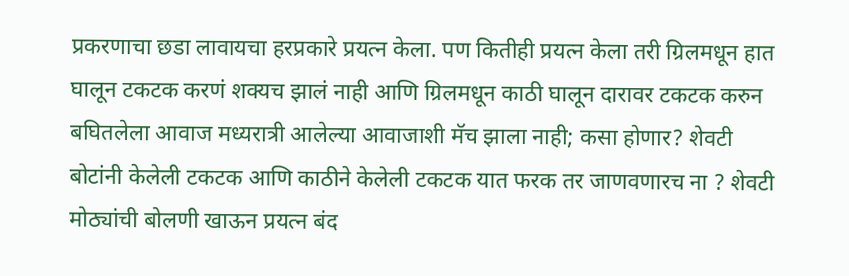प्रकरणाचा छडा लावायचा हरप्रकारे प्रयत्न केला. पण कितीही प्रयत्न केला तरी ग्रिलमधून हात घालून टकटक करणं शक्यच झालं नाही आणि ग्रिलमधून काठी घालून दारावर टकटक करुन बघितलेला आवाज मध्यरात्री आलेल्या आवाजाशी मॅच झाला नाही; कसा होणार? शेवटी बोटांनी केलेली टकटक आणि काठीने केलेली टकटक यात फरक तर जाणवणारच ना ? शेवटी मोठ्यांची बोलणी खाऊन प्रयत्न बंद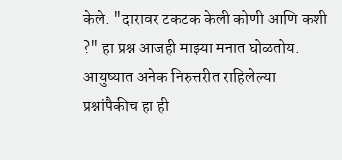केले. "दारावर टकटक केली कोणी आणि कशी ?" हा प्रश्न आजही माझ्या मनात घोळतोय. आयुष्यात अनेक निरुत्तरीत राहिलेल्या प्रश्नांपैकीच हा ही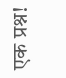एक प्रश्न!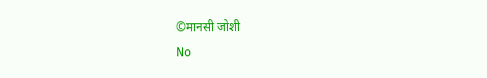©मानसी जोशी
No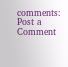comments:
Post a Comment